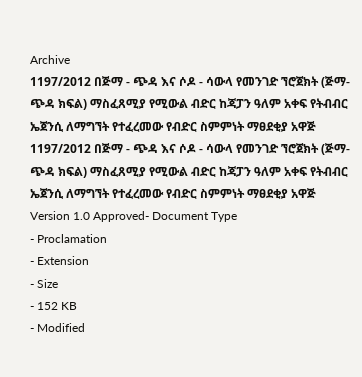Archive
1197/2012 በጅማ - ጭዳ እና ሶዶ - ሳውላ የመንገድ ኘሮጀክት (ጅማ-ጭዳ ክፍል) ማስፈጸሚያ የሚውል ብድር ከጃፓን ዓለም አቀፍ የትብብር ኤጀንሲ ለማግኘት የተፈረመው የብድር ስምምነት ማፀደቂያ አዋጅ
1197/2012 በጅማ - ጭዳ እና ሶዶ - ሳውላ የመንገድ ኘሮጀክት (ጅማ-ጭዳ ክፍል) ማስፈጸሚያ የሚውል ብድር ከጃፓን ዓለም አቀፍ የትብብር ኤጀንሲ ለማግኘት የተፈረመው የብድር ስምምነት ማፀደቂያ አዋጅ
Version 1.0 Approved- Document Type
- Proclamation
- Extension
- Size
- 152 KB
- Modified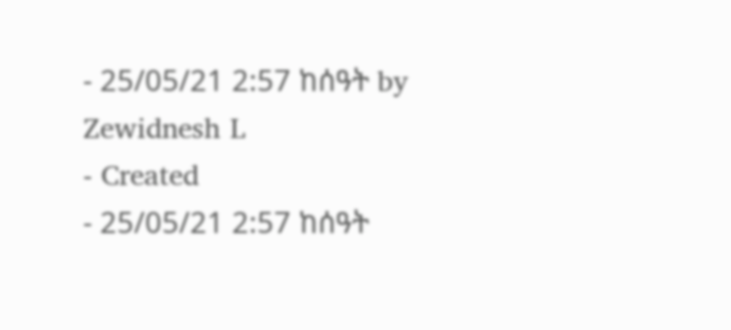- 25/05/21 2:57 ከሰዓት by Zewidnesh L
- Created
- 25/05/21 2:57 ከሰዓት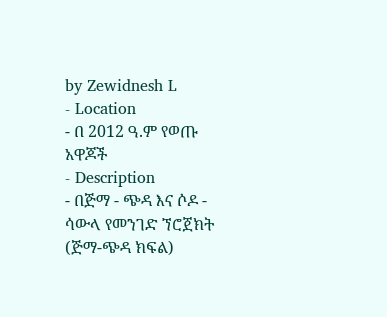by Zewidnesh L
- Location
- በ 2012 ዓ.ም የወጡ አዋጆች
- Description
- በጅማ - ጭዳ እና ሶዶ - ሳውላ የመንገድ ኘሮጀክት (ጅማ-ጭዳ ክፍል)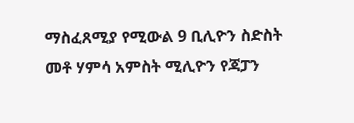ማስፈጸሚያ የሚውል 9 ቢሊዮን ስድስት መቶ ሃምሳ አምስት ሚሊዮን የጃፓን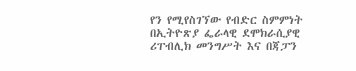የን የሚየስገኘው የብድር ስምምነት በኢትዮጽያ ፌራላዊ ደሞክራሲያዊ ሪፐብሊክ መንግሥት እና በጃፓን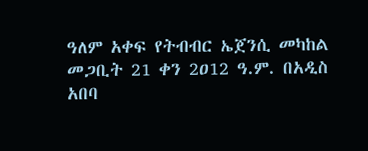ዓለም አቀፍ የትብብር ኤጀንሲ መካከል መጋቢት 21 ቀን 2ዐ12 ዓ.ም. በአዲስ አበባ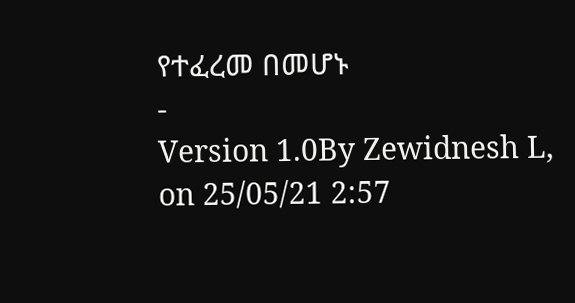የተፈረመ በመሆኑ
-
Version 1.0By Zewidnesh L, on 25/05/21 2:57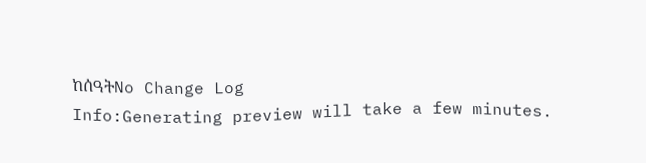ከሰዓትNo Change Log
Info:Generating preview will take a few minutes.